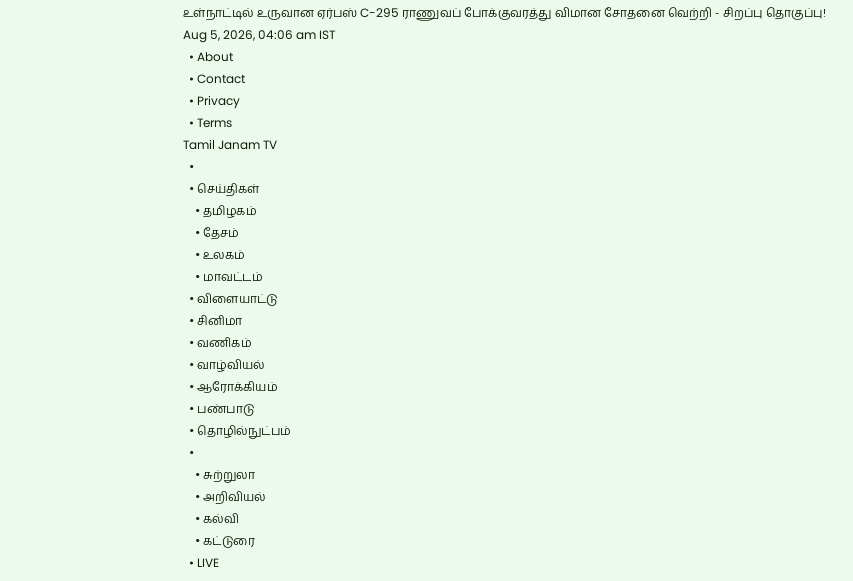உள்நாட்டில் உருவான ஏர்பஸ் C-295 ராணுவப் போக்குவரத்து விமான சோதனை வெற்றி - சிறப்பு தொகுப்பு!
Aug 5, 2026, 04:06 am IST
  • About
  • Contact
  • Privacy
  • Terms
Tamil Janam TV
  •
  • செய்திகள்
    • தமிழகம்
    • தேசம்
    • உலகம்
    • மாவட்டம்
  • விளையாட்டு
  • சினிமா
  • வணிகம்
  • வாழ்வியல்
  • ஆரோக்கியம்
  • பண்பாடு
  • தொழில்நுட்பம்
  •
    • சுற்றுலா
    • அறிவியல்
    • கல்வி
    • கட்டுரை
  • LIVE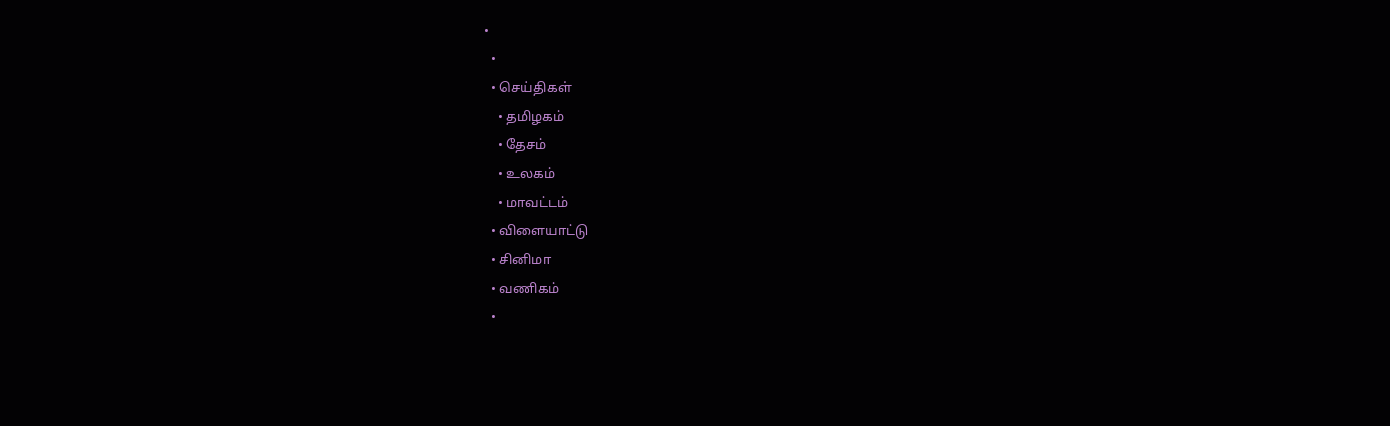•
  •
  • செய்திகள்
    • தமிழகம்
    • தேசம்
    • உலகம்
    • மாவட்டம்
  • விளையாட்டு
  • சினிமா
  • வணிகம்
  •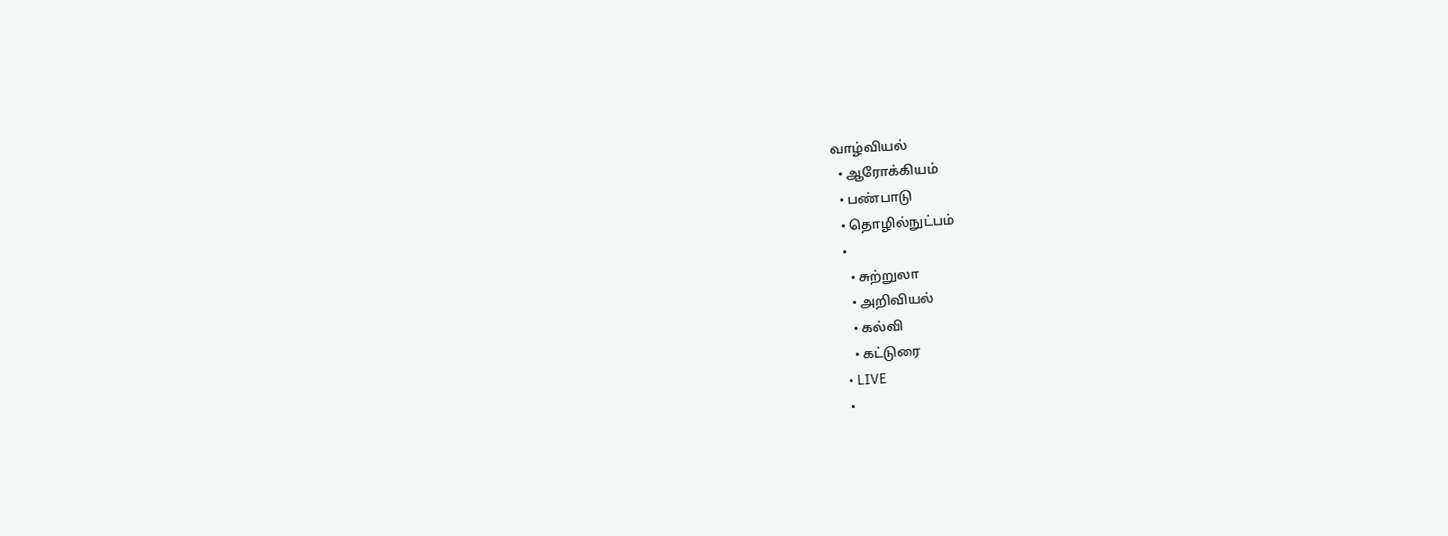வாழ்வியல்
  • ஆரோக்கியம்
  • பண்பாடு
  • தொழில்நுட்பம்
  •
    • சுற்றுலா
    • அறிவியல்
    • கல்வி
    • கட்டுரை
  • LIVE
  •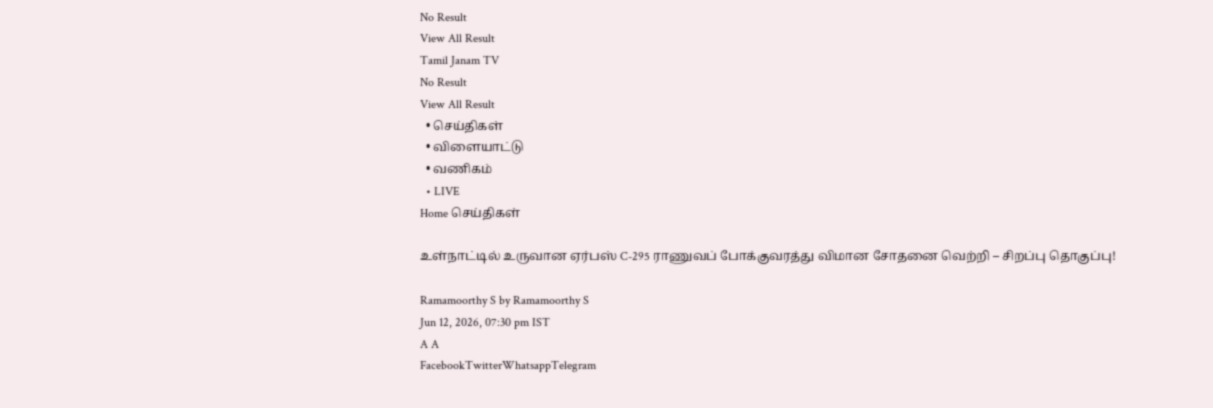No Result
View All Result
Tamil Janam TV
No Result
View All Result
  • செய்திகள்
  • விளையாட்டு
  • வணிகம்
  • LIVE
Home செய்திகள்

உள்நாட்டில் உருவான ஏர்பஸ் C-295 ராணுவப் போக்குவரத்து விமான சோதனை வெற்றி – சிறப்பு தொகுப்பு!

Ramamoorthy S by Ramamoorthy S
Jun 12, 2026, 07:30 pm IST
A A
FacebookTwitterWhatsappTelegram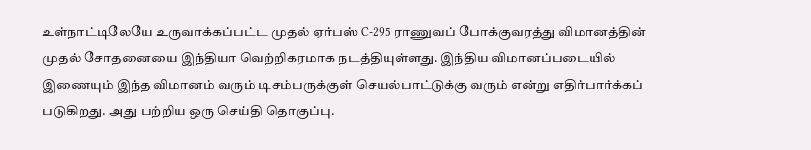உள்நாட்டிலேயே உருவாக்கப்பட்ட முதல் ஏர்பஸ் C-295 ராணுவப் போக்குவரத்து விமானத்தின் முதல் சோதனையை இந்தியா வெற்றிகரமாக நடத்தியுள்ளது. இந்திய விமானப்படையில் இணையும் இந்த விமானம் வரும் டிசம்பருக்குள் செயல்பாட்டுக்கு வரும் என்று எதிர்பார்க்கப் படுகிறது. அது பற்றிய ஒரு செய்தி தொகுப்பு.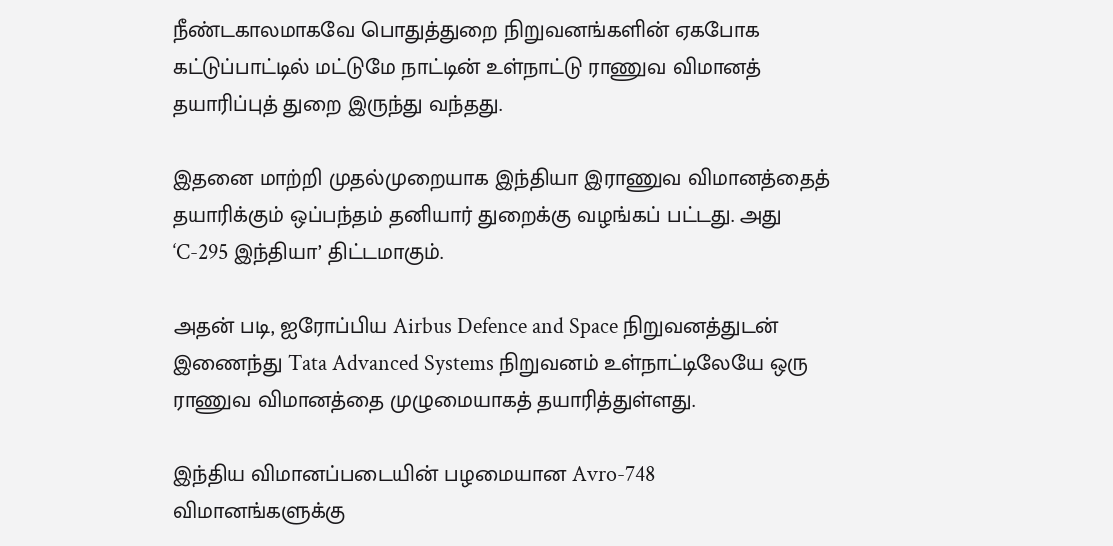நீண்டகாலமாகவே பொதுத்துறை நிறுவனங்களின் ஏகபோக கட்டுப்பாட்டில் மட்டுமே நாட்டின் உள்நாட்டு ராணுவ விமானத் தயாரிப்புத் துறை இருந்து வந்தது.

இதனை மாற்றி முதல்முறையாக இந்தியா இராணுவ விமானத்தைத் தயாரிக்கும் ஒப்பந்தம் தனியார் துறைக்கு வழங்கப் பட்டது. அது ‘C-295 இந்தியா’ திட்டமாகும்.

அதன் படி, ஐரோப்பிய Airbus Defence and Space நிறுவனத்துடன் இணைந்து Tata Advanced Systems நிறுவனம் உள்நாட்டிலேயே ஒரு ராணுவ விமானத்தை முழுமையாகத் தயாரித்துள்ளது.

இந்திய விமானப்படையின் பழமையான Avro-748 விமானங்களுக்கு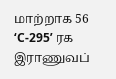மாற்றாக 56 ‘C-295’ ரக இராணுவப்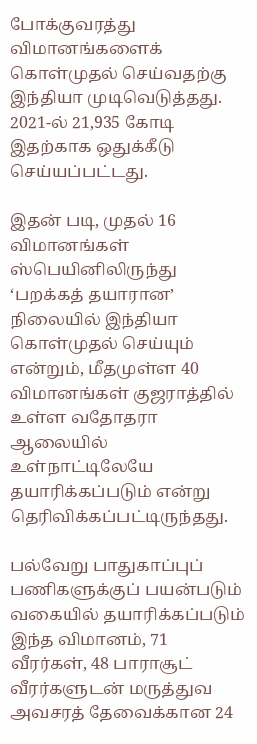போக்குவரத்து விமானங்களைக் கொள்முதல் செய்வதற்கு இந்தியா முடிவெடுத்தது. 2021-ல் 21,935 கோடி இதற்காக ஒதுக்கீடு செய்யப்பட்டது.

இதன் படி, முதல் 16 விமானங்கள் ஸ்பெயினிலிருந்து ‘பறக்கத் தயாரான’ நிலையில் இந்தியா கொள்முதல் செய்யும் என்றும், மீதமுள்ள 40 விமானங்கள் குஜராத்தில் உள்ள வதோதரா ஆலையில் உள்நாட்டிலேயே தயாரிக்கப்படும் என்று தெரிவிக்கப்பட்டிருந்தது.

பல்வேறு பாதுகாப்புப் பணிகளுக்குப் பயன்படும் வகையில் தயாரிக்கப்படும் இந்த விமானம், 71 வீரர்கள், 48 பாராசூட் வீரர்களுடன் மருத்துவ அவசரத் தேவைக்கான 24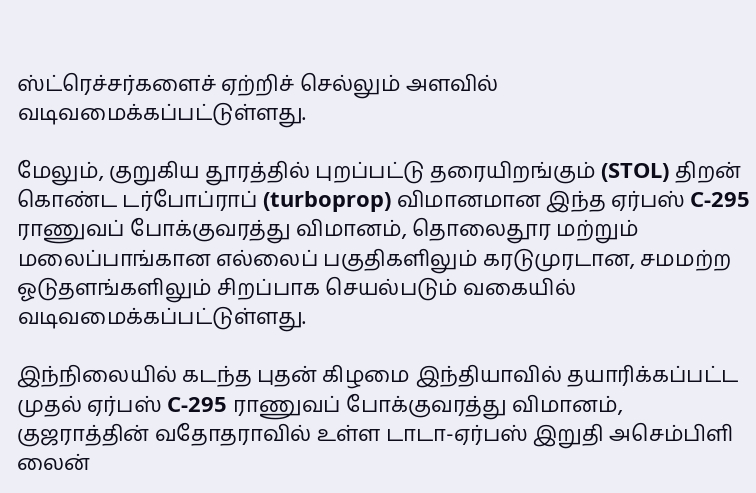ஸ்ட்ரெச்சர்களைச் ஏற்றிச் செல்லும் அளவில் வடிவமைக்கப்பட்டுள்ளது.

மேலும், குறுகிய தூரத்தில் புறப்பட்டு தரையிறங்கும் (STOL) திறன் கொண்ட டர்போப்ராப் (turboprop) விமானமான இந்த ஏர்பஸ் C-295 ராணுவப் போக்குவரத்து விமானம், தொலைதூர மற்றும் மலைப்பாங்கான எல்லைப் பகுதிகளிலும் கரடுமுரடான, சமமற்ற ஓடுதளங்களிலும் சிறப்பாக செயல்படும் வகையில் வடிவமைக்கப்பட்டுள்ளது.

இந்நிலையில் கடந்த புதன் கிழமை இந்தியாவில் தயாரிக்கப்பட்ட முதல் ஏர்பஸ் C-295 ராணுவப் போக்குவரத்து விமானம், குஜராத்தின் வதோதராவில் உள்ள டாடா-ஏர்பஸ் இறுதி அசெம்பிளி லைன்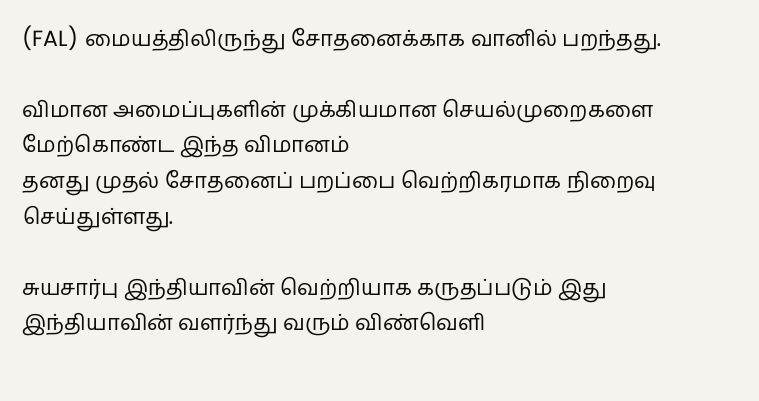(FAL) மையத்திலிருந்து சோதனைக்காக வானில் பறந்தது.

விமான அமைப்புகளின் முக்கியமான செயல்முறைகளை மேற்கொண்ட இந்த விமானம்
தனது முதல் சோதனைப் பறப்பை வெற்றிகரமாக நிறைவு செய்துள்ளது.

சுயசார்பு இந்தியாவின் வெற்றியாக கருதப்படும் இது இந்தியாவின் வளர்ந்து வரும் விண்வெளி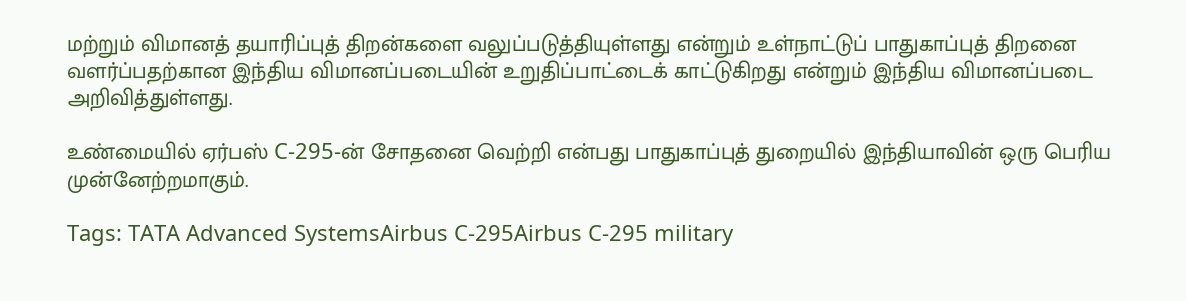மற்றும் விமானத் தயாரிப்புத் திறன்களை வலுப்படுத்தியுள்ளது என்றும் உள்நாட்டுப் பாதுகாப்புத் திறனை வளர்ப்பதற்கான இந்திய விமானப்படையின் உறுதிப்பாட்டைக் காட்டுகிறது என்றும் இந்திய விமானப்படை அறிவித்துள்ளது.

உண்மையில் ஏர்பஸ் C-295-ன் சோதனை வெற்றி என்பது பாதுகாப்புத் துறையில் இந்தியாவின் ஒரு பெரிய முன்னேற்றமாகும்.

Tags: TATA Advanced SystemsAirbus C-295Airbus C-295 military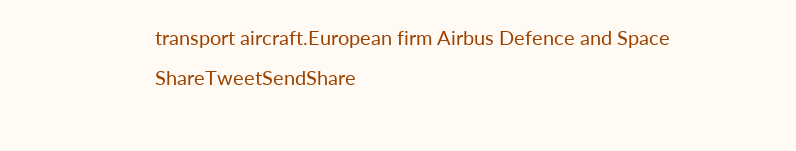transport aircraft.European firm Airbus Defence and Space
ShareTweetSendShare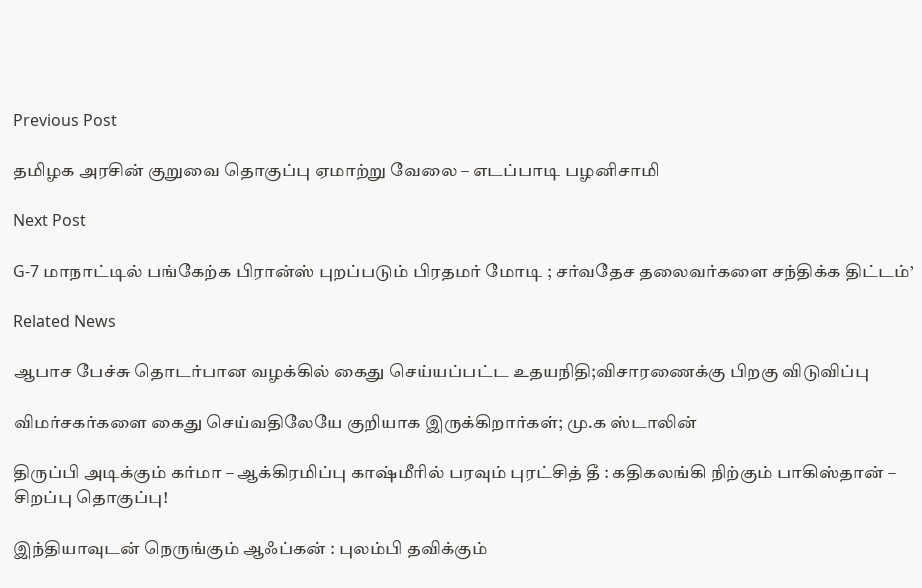Previous Post

தமிழக அரசின் குறுவை தொகுப்பு ஏமாற்று வேலை – எடப்பாடி பழனிசாமி

Next Post

G-7 மாநாட்டில் பங்கேற்க பிரான்ஸ் புறப்படும் பிரதமர் மோடி ; சர்வதேச தலைவர்களை சந்திக்க திட்டம்’

Related News

ஆபாச பேச்சு தொடர்பான வழக்கில் கைது செய்யப்பட்ட உதயநிதி;விசாரணைக்கு பிறகு விடுவிப்பு

விமர்சகர்களை கைது செய்வதிலேயே குறியாக இருக்கிறார்கள்; மு.க ஸ்டாலின்

திருப்பி அடிக்கும் கர்மா – ஆக்கிரமிப்பு காஷ்மீரில் பரவும் புரட்சித் தீ : கதிகலங்கி நிற்கும் பாகிஸ்தான் – சிறப்பு தொகுப்பு!

இந்தியாவுடன் நெருங்கும் ஆஃப்கன் : புலம்பி தவிக்கும்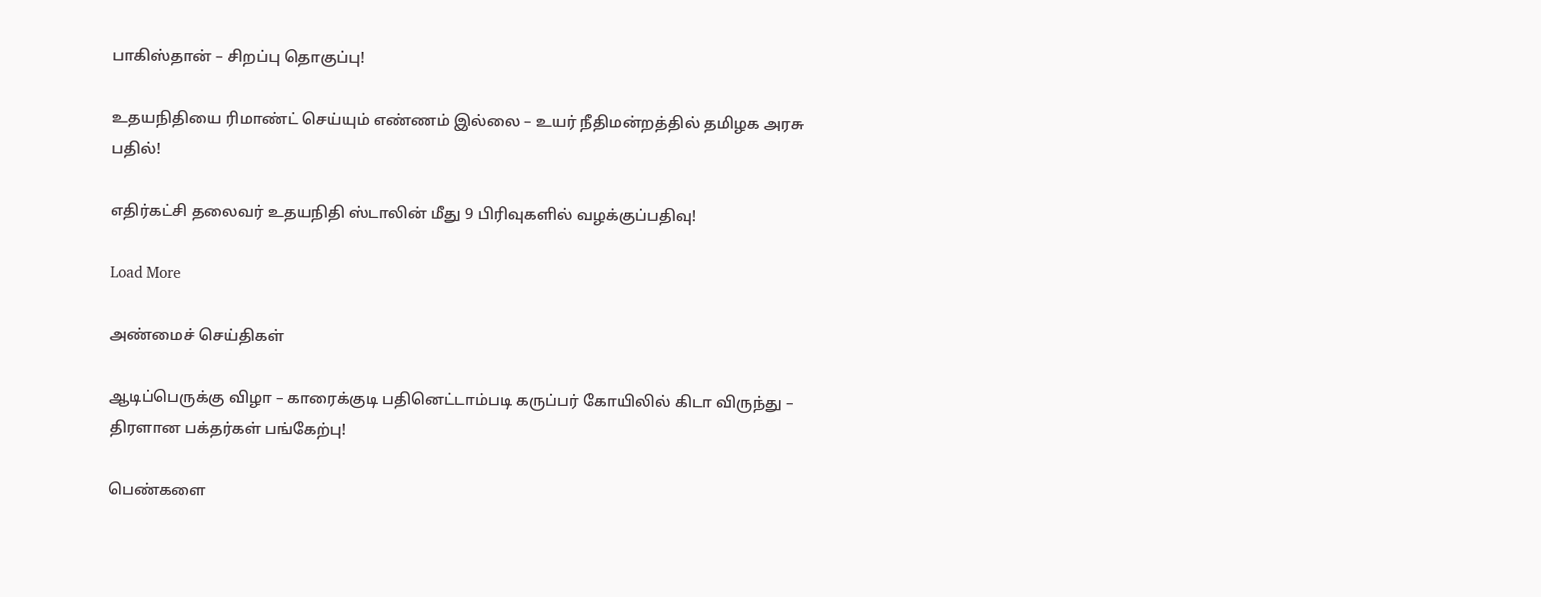பாகிஸ்தான் – சிறப்பு தொகுப்பு!

உதயநிதியை ரிமாண்ட் செய்யும் எண்ணம் இல்லை – உயர் நீதிமன்றத்தில் தமிழக அரசு பதில்!

எதிர்கட்சி தலைவர் உதயநிதி ஸ்டாலின் மீது 9 பிரிவுகளில் வழக்குப்பதிவு!

Load More

அண்மைச் செய்திகள்

ஆடிப்பெருக்கு விழா – காரைக்குடி பதினெட்டாம்படி கருப்பர் கோயிலில் கிடா விருந்து – திரளான பக்தர்கள் பங்கேற்பு!

பெண்களை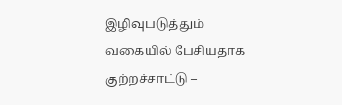இழிவுபடுத்தும் வகையில் பேசியதாக குற்றச்சாட்டு –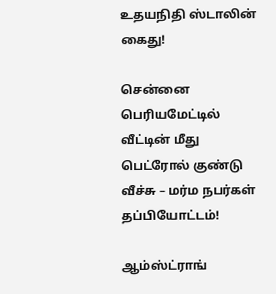உதயநிதி ஸ்டாலின் கைது!

சென்னை பெரியமேட்டில் வீட்டின் மீது பெட்ரோல் குண்டு வீச்சு – மர்ம நபர்கள் தப்பியோட்டம்!

ஆம்ஸ்ட்ராங்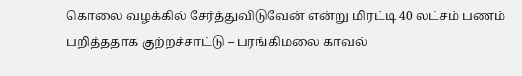கொலை வழக்கில் சேர்த்துவிடுவேன் என்று மிரட்டி 40 லட்சம் பணம் பறித்ததாக குற்றச்சாட்டு – பரங்கிமலை காவல்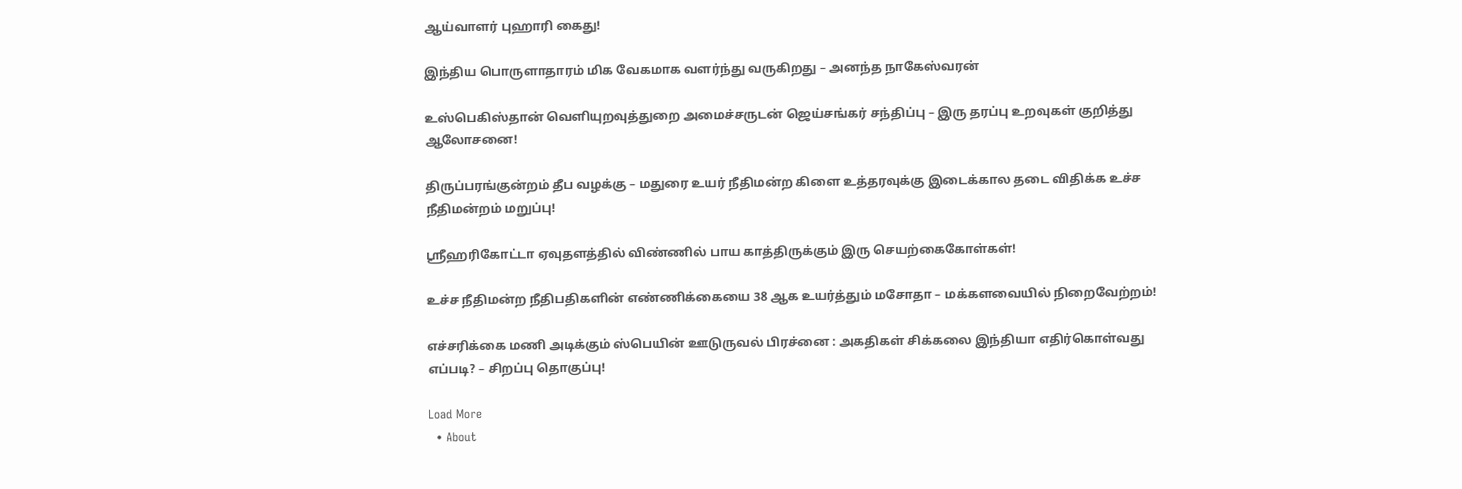ஆய்வாளர் புஹாரி கைது!

இந்திய பொருளாதாரம் மிக வேகமாக வளர்ந்து வருகிறது – அனந்த நாகேஸ்வரன்

உஸ்பெகிஸ்தான் வெளியுறவுத்துறை அமைச்சருடன் ஜெய்சங்கர் சந்திப்பு – இரு தரப்பு உறவுகள் குறித்து ஆலோசனை!

திருப்பரங்குன்றம் தீப வழக்கு – மதுரை உயர் நீதிமன்ற கிளை உத்தரவுக்கு இடைக்கால தடை விதிக்க உச்ச நீதிமன்றம் மறுப்பு!

ஸ்ரீஹரிகோட்டா ஏவுதளத்தில் விண்ணில் பாய காத்திருக்கும் இரு செயற்கைகோள்கள்!

உச்ச நீதிமன்ற நீதிபதிகளின் எண்ணிக்கையை 38 ஆக உயர்த்தும் மசோதா – மக்களவையில் நிறைவேற்றம்!

எச்சரிக்கை மணி அடிக்கும் ஸ்பெயின் ஊடுருவல் பிரச்னை : அகதிகள் சிக்கலை இந்தியா எதிர்கொள்வது எப்படி? – சிறப்பு தொகுப்பு!

Load More
  • About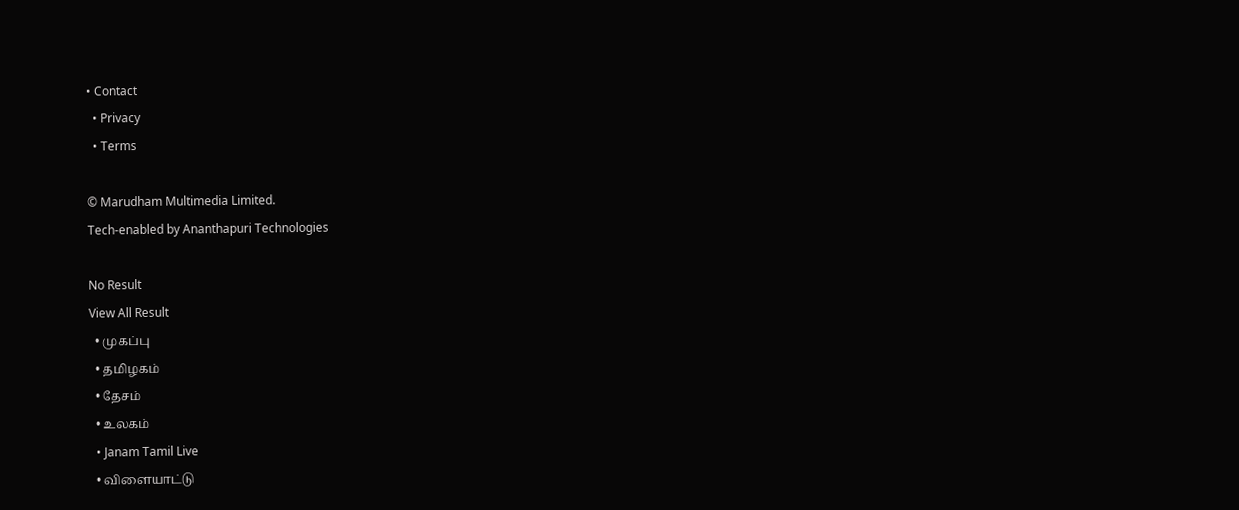• Contact
  • Privacy
  • Terms

© Marudham Multimedia Limited.
Tech-enabled by Ananthapuri Technologies

No Result
View All Result
  • முகப்பு
  • தமிழகம்
  • தேசம்
  • உலகம்
  • Janam Tamil Live
  • விளையாட்டு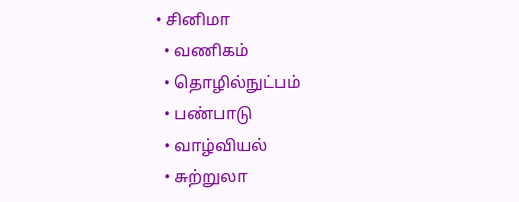• சினிமா
  • வணிகம்
  • தொழில்நுட்பம்
  • பண்பாடு
  • வாழ்வியல்
  • சுற்றுலா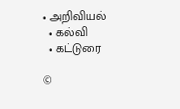• அறிவியல்
  • கல்வி
  • கட்டுரை

©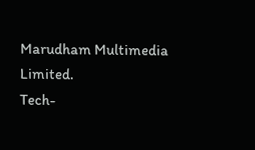Marudham Multimedia Limited.
Tech-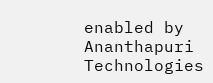enabled by Ananthapuri Technologies